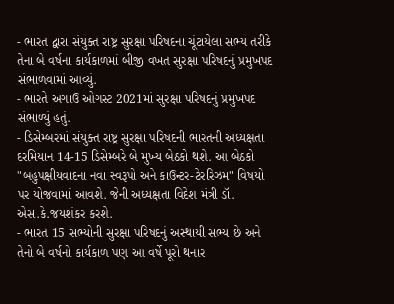- ભારત દ્વારા સંયુક્ત રાષ્ટ્ર સુરક્ષા પરિષદના ચૂંટાયેલા સભ્ય તરીકે તેના બે વર્ષના કાર્યકાળમાં બીજી વખત સુરક્ષા પરિષદનું પ્રમુખપદ સંભાળવામાં આવ્યું.
- ભારતે અગાઉ ઓગસ્ટ 2021માં સુરક્ષા પરિષદનું પ્રમુખપદ સંભાળ્યું હતું.
- ડિસેમ્બરમાં સંયુક્ત રાષ્ટ્ર સુરક્ષા પરિષદની ભારતની અધ્યક્ષતા દરમિયાન 14-15 ડિસેમ્બરે બે મુખ્ય બેઠકો થશે. આ બેઠકો "બહુપક્ષીયવાદના નવા સ્વરૂપો અને કાઉન્ટર-ટેરરિઝમ" વિષયો પર યોજવામાં આવશે. જેની અધ્યક્ષતા વિદેશ મંત્રી ડૉ. એસ.કે.જયશંકર કરશે.
- ભારત 15 સભ્યોની સુરક્ષા પરિષદનું અસ્થાયી સભ્ય છે અને તેનો બે વર્ષનો કાર્યકાળ પણ આ વર્ષે પૂરો થનાર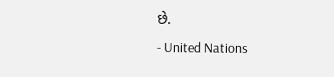છે.
- United Nations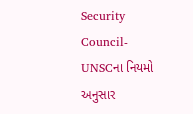Security Council-UNSCના નિયમો અનુસાર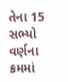તેના 15 સભ્યો વર્ણના ક્રમમાં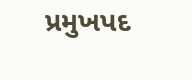પ્રમુખપદ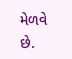મેળવે છે.